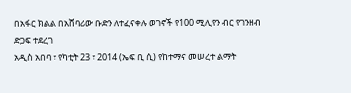በአፋር ክልል በአሸባሪው ቡድን ለተፈናቀሉ ወገኖች የ100 ሚሊየን ብር የገንዘብ ድጋፍ ተደረገ
አዲስ አበባ ፣ የካቲት 23 ፣ 2014 (ኤፍ ቢ ሲ) የከተማና መሠረተ ልማት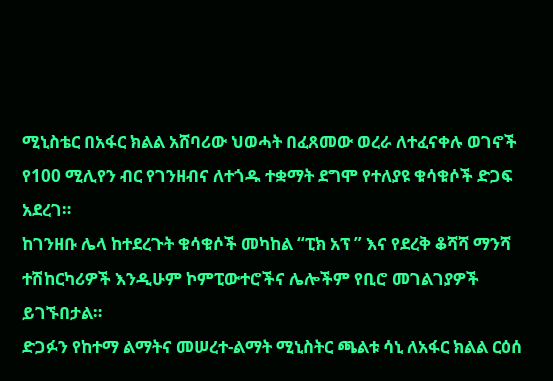ሚኒስቴር በአፋር ክልል አሸባሪው ህወሓት በፈጸመው ወረራ ለተፈናቀሉ ወገኖች የ100 ሚሊየን ብር የገንዘብና ለተጎዱ ተቋማት ደግሞ የተለያዩ ቁሳቁሶች ድጋፍ አደረገ።
ከገንዘቡ ሌላ ከተደረጉት ቁሳቁሶች መካከል “ፒክ አፕ ” እና የደረቅ ቆሻሻ ማንሻ ተሽከርካሪዎች እንዲሁም ኮምፒውተሮችና ሌሎችም የቢሮ መገልገያዎች ይገኙበታል።
ድጋፉን የከተማ ልማትና መሠረተ-ልማት ሚኒስትር ጫልቱ ሳኒ ለአፋር ክልል ርዕሰ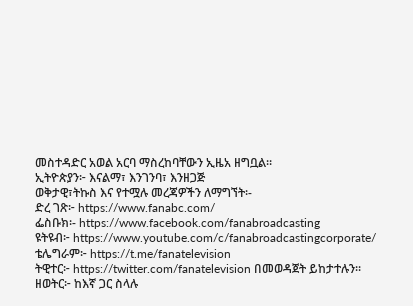መስተዳድር አወል አርባ ማስረከባቸውን ኢዜአ ዘግቧል።
ኢትዮጵያን፦ እናልማ፣ እንገንባ፣ እንዘጋጅ
ወቅታዊ፣ትኩስ እና የተሟሉ መረጃዎችን ለማግኘት፡-
ድረ ገጽ፦ https://www.fanabc.com/
ፌስቡክ፡- https://www.facebook.com/fanabroadcasting
ዩትዩብ፦ https://www.youtube.com/c/fanabroadcastingcorporate/
ቴሌግራም፦ https://t.me/fanatelevision
ትዊተር፦ https://twitter.com/fanatelevision በመወዳጀት ይከታተሉን፡፡
ዘወትር፦ ከእኛ ጋር ስላሉ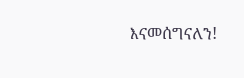እናመሰግናለን!